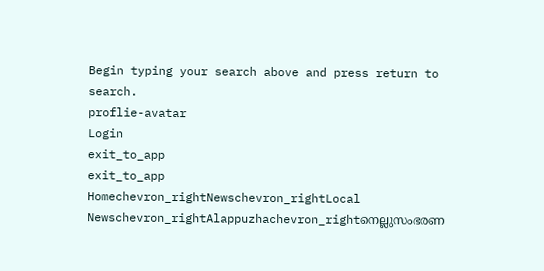Begin typing your search above and press return to search.
proflie-avatar
Login
exit_to_app
exit_to_app
Homechevron_rightNewschevron_rightLocal Newschevron_rightAlappuzhachevron_rightനെല്ലുസംഭരണ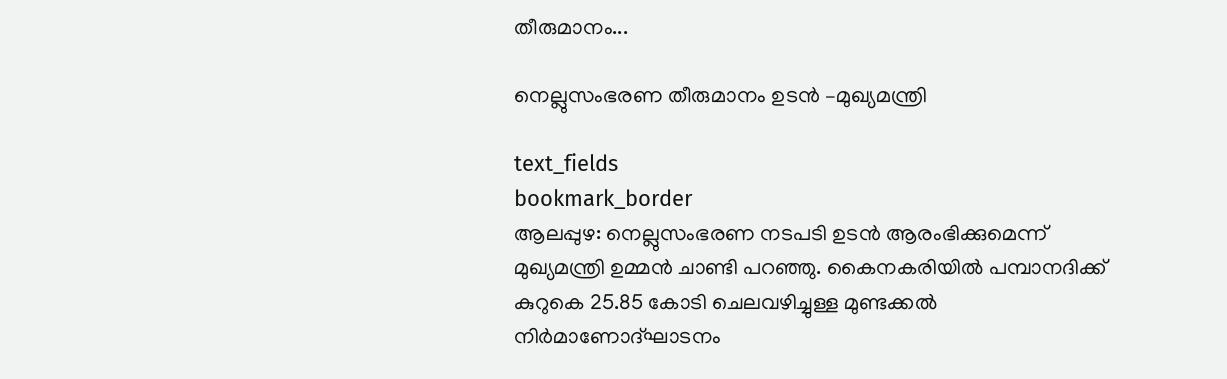തീരുമാനം...

നെല്ലുസംഭരണ തീരുമാനം ഉടന്‍ –മുഖ്യമന്ത്രി

text_fields
bookmark_border
ആലപ്പുഴ: നെല്ലുസംഭരണ നടപടി ഉടന്‍ ആരംഭിക്കുമെന്ന് മുഖ്യമന്ത്രി ഉമ്മന്‍ ചാണ്ടി പറഞ്ഞു. കൈനകരിയില്‍ പമ്പാനദിക്ക് കുറുകെ 25.85 കോടി ചെലവഴിച്ചുള്ള മുണ്ടക്കല്‍ നിര്‍മാണോദ്ഘാടനം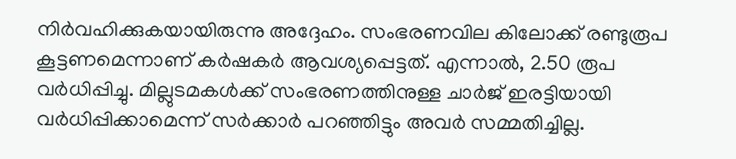നിര്‍വഹിക്കുകയായിരുന്നു അദ്ദേഹം. സംഭരണവില കിലോക്ക് രണ്ടുരൂപ കൂട്ടണമെന്നാണ് കര്‍ഷകര്‍ ആവശ്യപ്പെട്ടത്. എന്നാല്‍, 2.50 രൂപ വര്‍ധിപ്പിച്ചു. മില്ലുടമകള്‍ക്ക് സംഭരണത്തിനുള്ള ചാര്‍ജ് ഇരട്ടിയായി വര്‍ധിപ്പിക്കാമെന്ന് സര്‍ക്കാര്‍ പറഞ്ഞിട്ടും അവര്‍ സമ്മതിച്ചില്ല.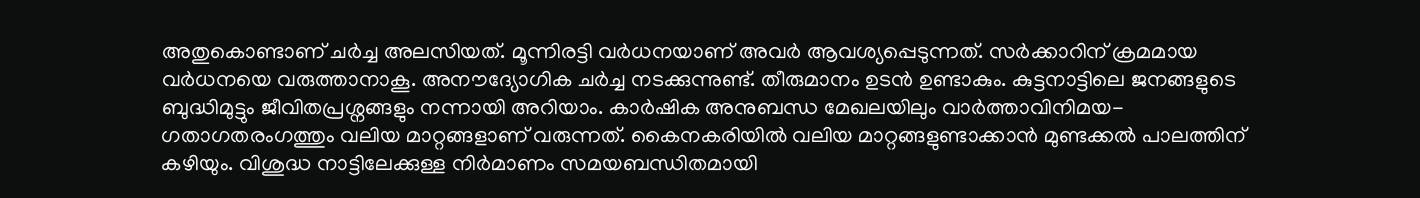അതുകൊണ്ടാണ് ചര്‍ച്ച അലസിയത്. മൂന്നിരട്ടി വര്‍ധനയാണ് അവര്‍ ആവശ്യപ്പെടുന്നത്. സര്‍ക്കാറിന് ക്രമമായ വര്‍ധനയെ വരുത്താനാകൂ. അനൗദ്യോഗിക ചര്‍ച്ച നടക്കുന്നുണ്ട്. തീരുമാനം ഉടന്‍ ഉണ്ടാകും. കുട്ടനാട്ടിലെ ജനങ്ങളുടെ ബുദ്ധിമുട്ടും ജീവിതപ്രശ്നങ്ങളും നന്നായി അറിയാം. കാര്‍ഷിക അനുബന്ധ മേഖലയിലും വാര്‍ത്താവിനിമയ-ഗതാഗതരംഗത്തും വലിയ മാറ്റങ്ങളാണ് വരുന്നത്. കൈനകരിയില്‍ വലിയ മാറ്റങ്ങളുണ്ടാക്കാന്‍ മുണ്ടക്കല്‍ പാലത്തിന് കഴിയും. വിശുദ്ധ നാട്ടിലേക്കുള്ള നിര്‍മാണം സമയബന്ധിതമായി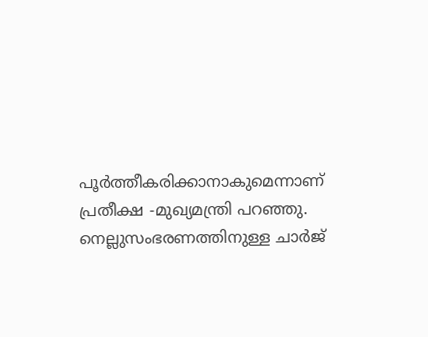പൂര്‍ത്തീകരിക്കാനാകുമെന്നാണ് പ്രതീക്ഷ -മുഖ്യമന്ത്രി പറഞ്ഞു. നെല്ലുസംഭരണത്തിനുള്ള ചാര്‍ജ്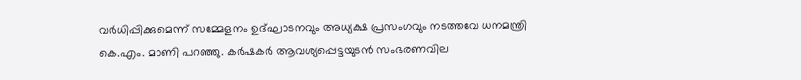വര്‍ധിപ്പിക്കുമെന്ന് സമ്മേളനം ഉദ്ഘാടനവും അധ്യക്ഷ പ്രസംഗവും നടത്തവേ ധനമന്ത്രി കെ.എം. മാണി പറഞ്ഞു. കര്‍ഷകര്‍ ആവശ്യപ്പെട്ടയുടന്‍ സംഭരണവില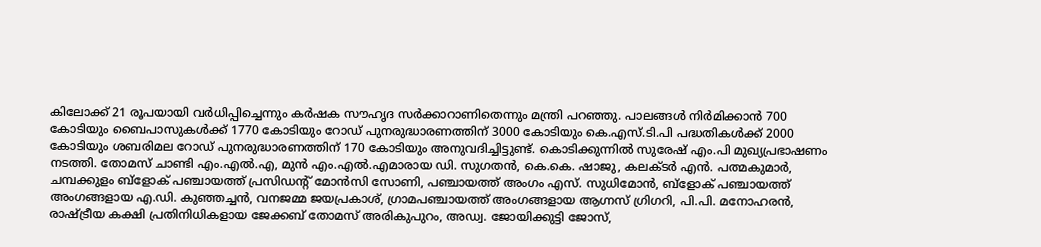കിലോക്ക് 21 രൂപയായി വര്‍ധിപ്പിച്ചെന്നും കര്‍ഷക സൗഹൃദ സര്‍ക്കാറാണിതെന്നും മന്ത്രി പറഞ്ഞു. പാലങ്ങള്‍ നിര്‍മിക്കാന്‍ 700 കോടിയും ബൈപാസുകള്‍ക്ക് 1770 കോടിയും റോഡ് പുനരുദ്ധാരണത്തിന് 3000 കോടിയും കെ.എസ്.ടി.പി പദ്ധതികള്‍ക്ക് 2000 കോടിയും ശബരിമല റോഡ് പുനരുദ്ധാരണത്തിന് 170 കോടിയും അനുവദിച്ചിട്ടുണ്ട്. കൊടിക്കുന്നില്‍ സുരേഷ് എം.പി മുഖ്യപ്രഭാഷണം നടത്തി. തോമസ് ചാണ്ടി എം.എല്‍.എ, മുന്‍ എം.എല്‍.എമാരായ ഡി. സുഗതന്‍, കെ.കെ. ഷാജു, കലക്ടര്‍ എന്‍. പത്മകുമാര്‍, ചമ്പക്കുളം ബ്ളോക് പഞ്ചായത്ത് പ്രസിഡന്‍റ് മോന്‍സി സോണി, പഞ്ചായത്ത് അംഗം എസ്. സുധിമോന്‍, ബ്ളോക് പഞ്ചായത്ത് അംഗങ്ങളായ എ.ഡി. കുഞ്ഞച്ചന്‍, വനജമ്മ ജയപ്രകാശ്, ഗ്രാമപഞ്ചായത്ത് അംഗങ്ങളായ ആഗ്നസ് ഗ്രിഗറി, പി.പി. മനോഹരന്‍, രാഷ്ട്രീയ കക്ഷി പ്രതിനിധികളായ ജേക്കബ് തോമസ് അരികുപുറം, അഡ്വ. ജോയിക്കുട്ടി ജോസ്,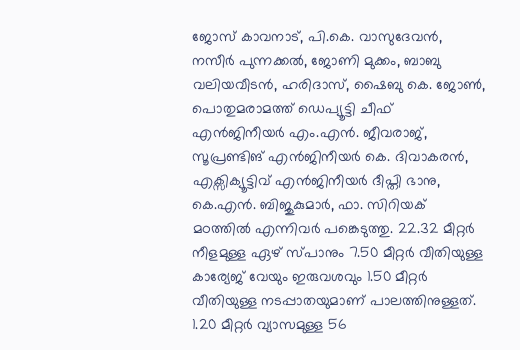ജോസ് കാവനാട്, പി.കെ. വാസുദേവന്‍, നസീര്‍ പുന്നക്കല്‍, ജോണി മുക്കം, ബാബു വലിയവീടന്‍, ഹരിദാസ്, ഷൈബു കെ. ജോണ്‍, പൊതുമരാമത്ത് ഡെപ്യൂട്ടി ചീഫ് എന്‍ജിനീയര്‍ എം.എന്‍. ജീവരാജ്, സൂപ്രണ്ടിങ് എന്‍ജിനീയര്‍ കെ. ദിവാകരന്‍, എക്സിക്യൂട്ടിവ് എന്‍ജിനീയര്‍ ദീപ്തി ഭാനു, കെ.എന്‍. ബിജുകുമാര്‍, ഫാ. സിറിയക് മഠത്തില്‍ എന്നിവര്‍ പങ്കെടുത്തു. 22.32 മീറ്റര്‍ നീളമുള്ള ഏഴ് സ്പാനും 7.50 മീറ്റര്‍ വീതിയുള്ള കാര്യേജ് വേയും ഇരുവശവും 1.50 മീറ്റര്‍ വീതിയുള്ള നടപ്പാതയുമാണ് പാലത്തിനുള്ളത്. 1.20 മീറ്റര്‍ വ്യാസമുള്ള 56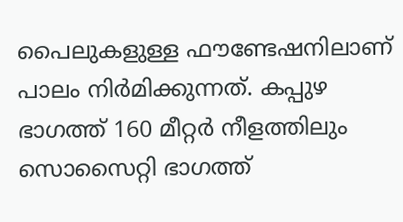പൈലുകളുള്ള ഫൗണ്ടേഷനിലാണ് പാലം നിര്‍മിക്കുന്നത്. കപ്പുഴ ഭാഗത്ത് 160 മീറ്റര്‍ നീളത്തിലും സൊസൈറ്റി ഭാഗത്ത്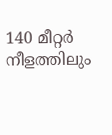140 മീറ്റര്‍ നീളത്തിലും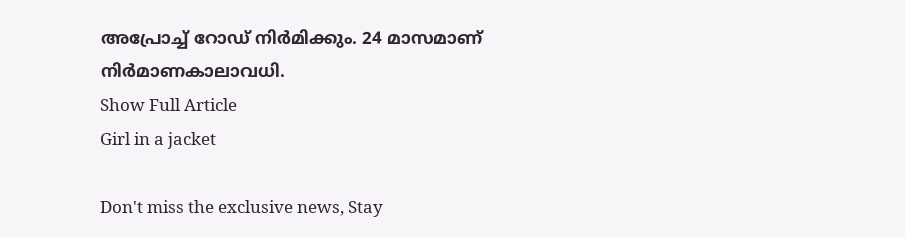അപ്രോച്ച് റോഡ് നിര്‍മിക്കും. 24 മാസമാണ് നിര്‍മാണകാലാവധി.
Show Full Article
Girl in a jacket

Don't miss the exclusive news, Stay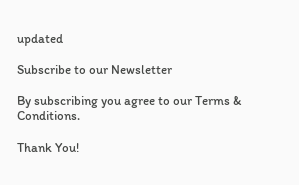updated

Subscribe to our Newsletter

By subscribing you agree to our Terms & Conditions.

Thank You!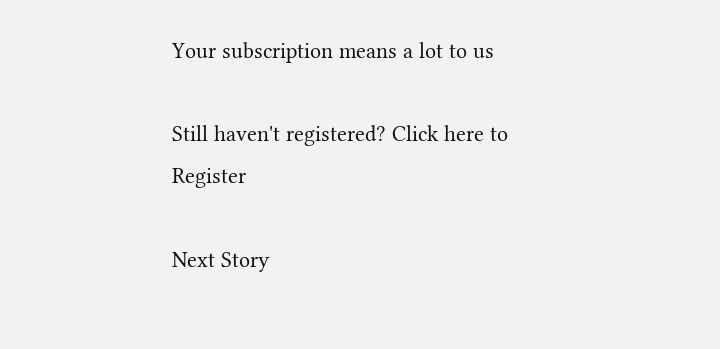Your subscription means a lot to us

Still haven't registered? Click here to Register

Next Story